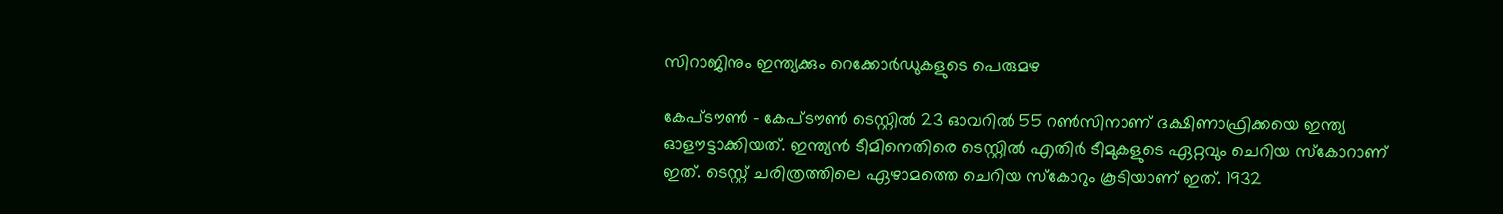സിറാജിനും ഇന്ത്യക്കും റെക്കോര്‍ഡുകളുടെ പെരുമഴ

കേപ്ടൗണ്‍ - കേപ്ടൗണ്‍ ടെസ്റ്റില്‍ 23 ഓവറില്‍ 55 റണ്‍സിനാണ് ദക്ഷിണാഫ്രിക്കയെ ഇന്ത്യ ഓളൗട്ടാക്കിയത്. ഇന്ത്യന്‍ ടീമിനെതിരെ ടെസ്റ്റില്‍ എതിര്‍ ടീമുകളുടെ ഏറ്റവും ചെറിയ സ്‌കോറാണ് ഇത്. ടെസ്റ്റ് ചരിത്രത്തിലെ ഏഴാമത്തെ ചെറിയ സ്‌കോറും കൂടിയാണ് ഇത്. 1932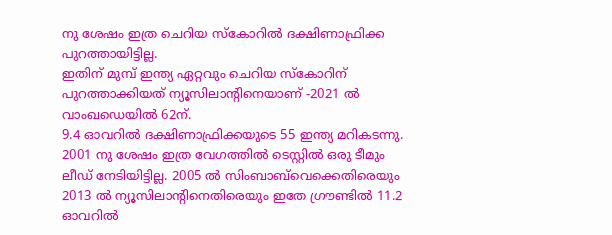നു ശേഷം ഇത്ര ചെറിയ സ്‌കോറില്‍ ദക്ഷിണാഫ്രിക്ക പുറത്തായിട്ടില്ല.
ഇതിന് മുമ്പ് ഇന്ത്യ ഏറ്റവും ചെറിയ സ്‌കോറിന് പുറത്താക്കിയത് ന്യൂസിലാന്റിനെയാണ് -2021 ല്‍ വാംഖഡെയില്‍ 62ന്.
9.4 ഓവറില്‍ ദക്ഷിണാഫ്രിക്കയുടെ 55 ഇന്ത്യ മറികടന്നു. 2001 നു ശേഷം ഇത്ര വേഗത്തില്‍ ടെസ്റ്റില്‍ ഒരു ടീമും ലീഡ് നേടിയിട്ടില്ല. 2005 ല്‍ സിംബാബ്‌വെക്കെതിരെയും 2013 ല്‍ ന്യൂസിലാന്റിനെതിരെയും ഇതേ ഗ്രൗണ്ടില്‍ 11.2 ഓവറില്‍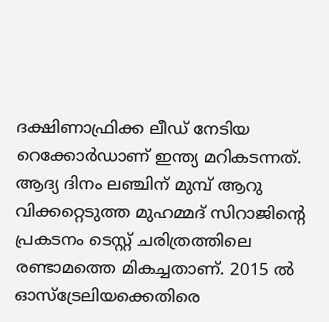ദക്ഷിണാഫ്രിക്ക ലീഡ് നേടിയ റെക്കോര്‍ഡാണ് ഇന്ത്യ മറികടന്നത്.
ആദ്യ ദിനം ലഞ്ചിന് മുമ്പ് ആറു വിക്കറ്റെടുത്ത മുഹമ്മദ് സിറാജിന്റെ പ്രകടനം ടെസ്റ്റ് ചരിത്രത്തിലെ രണ്ടാമത്തെ മികച്ചതാണ്. 2015 ല്‍ ഓസ്‌ട്രേലിയക്കെതിരെ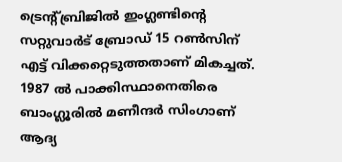ട്രെന്റ്ബ്രിജില്‍ ഇംഗ്ലണ്ടിന്റെ സറ്റുവാര്‍ട് ബ്രോഡ് 15 റണ്‍സിന് എട്ട് വിക്കറ്റെടുത്തതാണ് മികച്ചത്. 1987 ല്‍ പാക്കിസ്ഥാനെതിരെ ബാംഗ്ലൂരില്‍ മണീന്ദര്‍ സിംഗാണ് ആദ്യ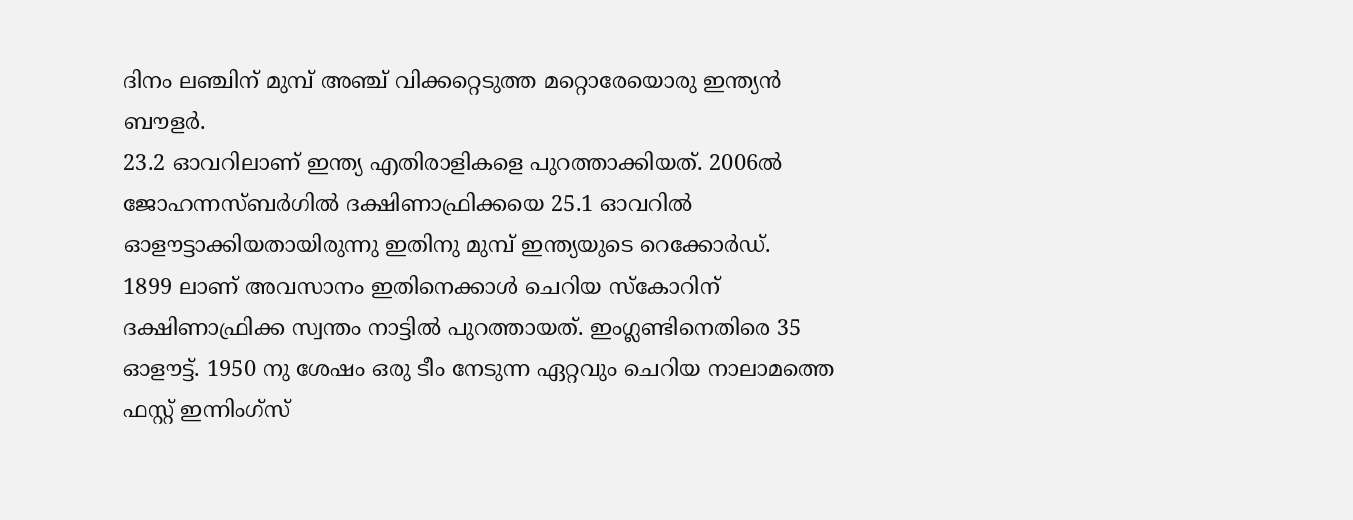ദിനം ലഞ്ചിന് മുമ്പ് അഞ്ച് വിക്കറ്റെടുത്ത മറ്റൊരേയൊരു ഇന്ത്യന്‍ ബൗളര്‍.
23.2 ഓവറിലാണ് ഇന്ത്യ എതിരാളികളെ പുറത്താക്കിയത്. 2006ല്‍ ജോഹന്നസ്ബര്‍ഗില്‍ ദക്ഷിണാഫ്രിക്കയെ 25.1 ഓവറില്‍ ഓളൗട്ടാക്കിയതായിരുന്നു ഇതിനു മുമ്പ് ഇന്ത്യയുടെ റെക്കോര്‍ഡ്.
1899 ലാണ് അവസാനം ഇതിനെക്കാള്‍ ചെറിയ സ്‌കോറിന് ദക്ഷിണാഫ്രിക്ക സ്വന്തം നാട്ടില്‍ പുറത്തായത്. ഇംഗ്ലണ്ടിനെതിരെ 35 ഓളൗട്ട്. 1950 നു ശേഷം ഒരു ടീം നേടുന്ന ഏറ്റവും ചെറിയ നാലാമത്തെ ഫസ്റ്റ് ഇന്നിംഗ്‌സ്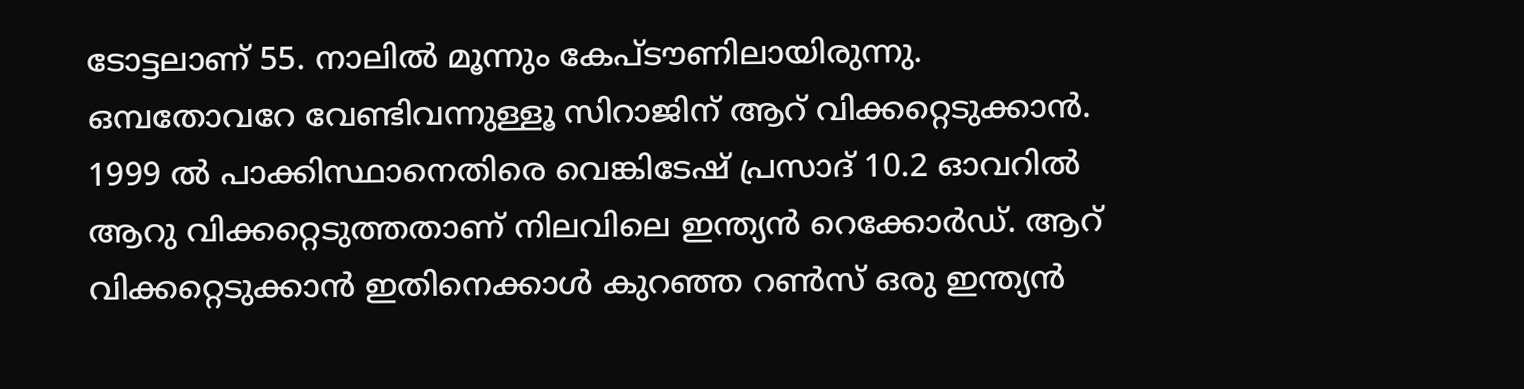ടോട്ടലാണ് 55. നാലില്‍ മൂന്നും കേപ്ടൗണിലായിരുന്നു.
ഒമ്പതോവറേ വേണ്ടിവന്നുള്ളൂ സിറാജിന് ആറ് വിക്കറ്റെടുക്കാന്‍. 1999 ല്‍ പാക്കിസ്ഥാനെതിരെ വെങ്കിടേഷ് പ്രസാദ് 10.2 ഓവറില്‍ ആറു വിക്കറ്റെടുത്തതാണ് നിലവിലെ ഇന്ത്യന്‍ റെക്കോര്‍ഡ്. ആറ് വിക്കറ്റെടുക്കാന്‍ ഇതിനെക്കാള്‍ കുറഞ്ഞ റണ്‍സ് ഒരു ഇന്ത്യന്‍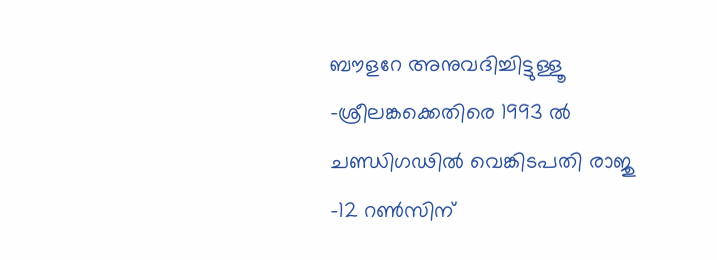ബൗളറേ അനുവദിച്ചിട്ടുള്ളൂ -ശ്രീലങ്കക്കെതിരെ 1993 ല്‍ ചണ്ഡിഗഢില്‍ വെങ്കിടപതി രാജു -12 റണ്‍സിന്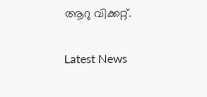ആറു വിക്കറ്റ്.

Latest News